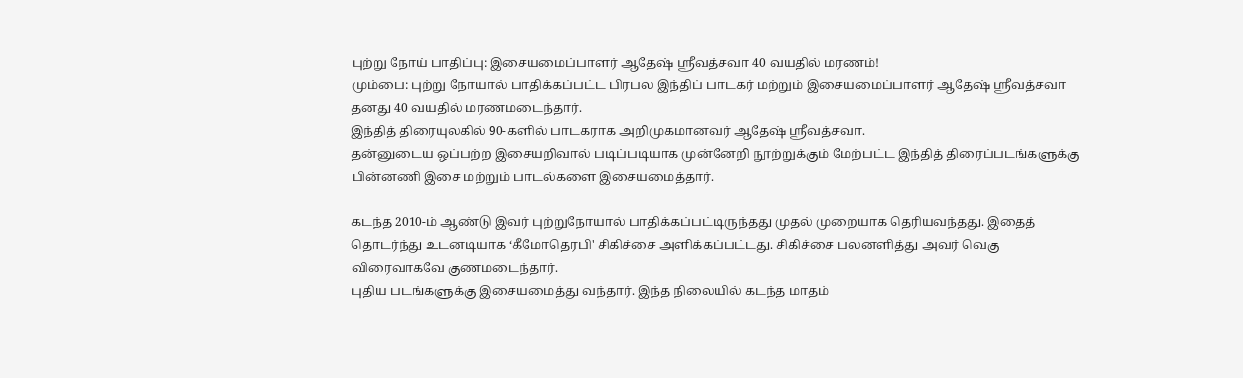புற்று நோய் பாதிப்பு: இசையமைப்பாளர் ஆதேஷ் ஸ்ரீவத்சவா 40 வயதில் மரணம்!
மும்பை: புற்று நோயால் பாதிக்கப்பட்ட பிரபல இந்திப் பாடகர் மற்றும் இசையமைப்பாளர் ஆதேஷ் ஸ்ரீவத்சவா தனது 40 வயதில் மரணமடைந்தார்.
இந்தித் திரையுலகில் 90-களில் பாடகராக அறிமுகமானவர் ஆதேஷ் ஸ்ரீவத்சவா.
தன்னுடைய ஒப்பற்ற இசையறிவால் படிப்படியாக முன்னேறி நூற்றுக்கும் மேற்பட்ட இந்தித் திரைப்படங்களுக்கு பின்னணி இசை மற்றும் பாடல்களை இசையமைத்தார்.

கடந்த 2010-ம் ஆண்டு இவர் புற்றுநோயால் பாதிக்கப்பட்டிருந்தது முதல் முறையாக தெரியவந்தது. இதைத் தொடர்ந்து உடனடியாக ‘கீமோதெரபி' சிகிச்சை அளிக்கப்பட்டது. சிகிச்சை பலனளித்து அவர் வெகு விரைவாகவே குணமடைந்தார்.
புதிய படங்களுக்கு இசையமைத்து வந்தார். இந்த நிலையில் கடந்த மாதம்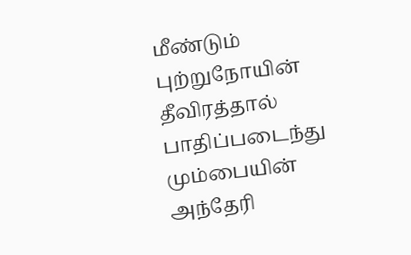மீண்டும் புற்றுநோயின் தீவிரத்தால் பாதிப்படைந்து மும்பையின் அந்தேரி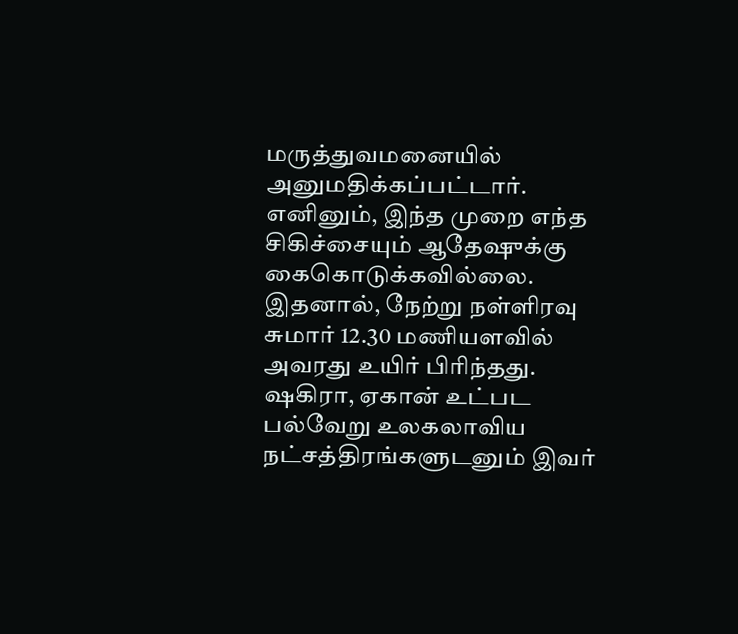மருத்துவமனையில் அனுமதிக்கப்பட்டார். எனினும், இந்த முறை எந்த சிகிச்சையும் ஆதேஷுக்கு கைகொடுக்கவில்லை. இதனால், நேற்று நள்ளிரவு சுமார் 12.30 மணியளவில் அவரது உயிர் பிரிந்தது.
ஷகிரா, ஏகான் உட்பட பல்வேறு உலகலாவிய நட்சத்திரங்களுடனும் இவர்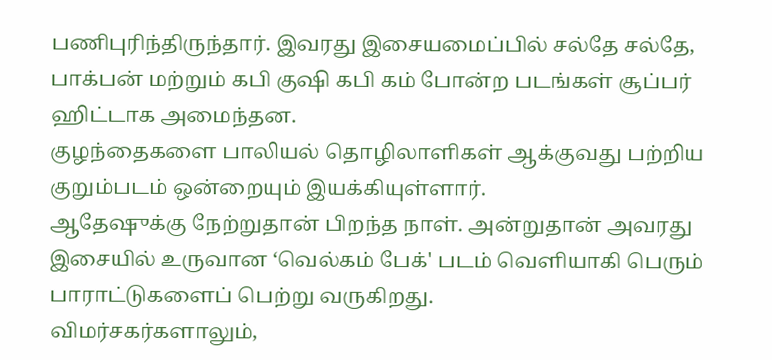பணிபுரிந்திருந்தார். இவரது இசையமைப்பில் சல்தே சல்தே, பாக்பன் மற்றும் கபி குஷி கபி கம் போன்ற படங்கள் சூப்பர் ஹிட்டாக அமைந்தன.
குழந்தைகளை பாலியல் தொழிலாளிகள் ஆக்குவது பற்றிய குறும்படம் ஒன்றையும் இயக்கியுள்ளார்.
ஆதேஷுக்கு நேற்றுதான் பிறந்த நாள். அன்றுதான் அவரது இசையில் உருவான ‘வெல்கம் பேக்' படம் வெளியாகி பெரும் பாராட்டுகளைப் பெற்று வருகிறது.
விமர்சகர்களாலும்,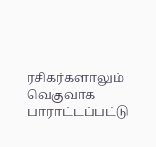ரசிகர்களாலும் வெகுவாக பாராட்டப்பட்டு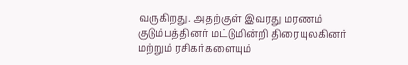வருகிறது. அதற்குள் இவரது மரணம் குடும்பத்தினர் மட்டுமின்றி திரையுலகினர் மற்றும் ரசிகர்களையும்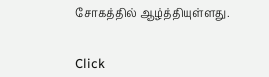சோகத்தில் ஆழ்த்தியுள்ளது.


Click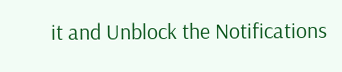it and Unblock the Notifications